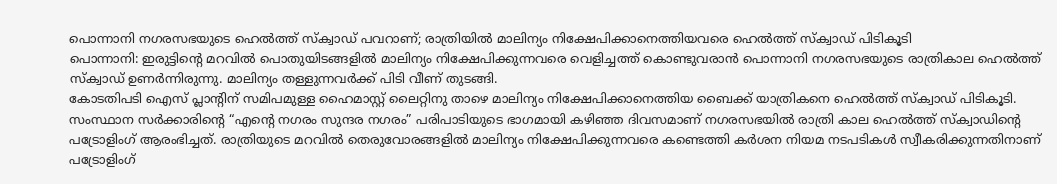പൊന്നാനി നഗരസഭയുടെ ഹെൽത്ത് സ്ക്വാഡ് പവറാണ്; രാത്രിയിൽ മാലിന്യം നിക്ഷേപിക്കാനെത്തിയവരെ ഹെൽത്ത് സ്ക്വാഡ് പിടികൂടി
പൊന്നാനി: ഇരുട്ടിന്റെ മറവിൽ പൊതുയിടങ്ങളിൽ മാലിന്യം നിക്ഷേപിക്കുന്നവരെ വെളിച്ചത്ത് കൊണ്ടുവരാൻ പൊന്നാനി നഗരസഭയുടെ രാത്രികാല ഹെൽത്ത് സ്ക്വാഡ് ഉണർന്നിരുന്നു. മാലിന്യം തള്ളുന്നവർക്ക് പിടി വീണ് തുടങ്ങി.
കോടതിപടി ഐസ് പ്ലാന്റിന് സമിപമുള്ള ഹൈമാസ്റ്റ് ലൈറ്റിനു താഴെ മാലിന്യം നിക്ഷേപിക്കാനെത്തിയ ബൈക്ക് യാത്രികനെ ഹെൽത്ത് സ്ക്വാഡ് പിടികൂടി. സംസ്ഥാന സർക്കാരിന്റെ “എന്റെ നഗരം സുന്ദര നഗരം” പരിപാടിയുടെ ഭാഗമായി കഴിഞ്ഞ ദിവസമാണ് നഗരസഭയിൽ രാത്രി കാല ഹെൽത്ത് സ്ക്വാഡിന്റെ പട്രോളിംഗ് ആരംഭിച്ചത്. രാത്രിയുടെ മറവിൽ തെരുവോരങ്ങളിൽ മാലിന്യം നിക്ഷേപിക്കുന്നവരെ കണ്ടെത്തി കർശന നിയമ നടപടികൾ സ്വീകരിക്കുന്നതിനാണ് പട്രോളിംഗ്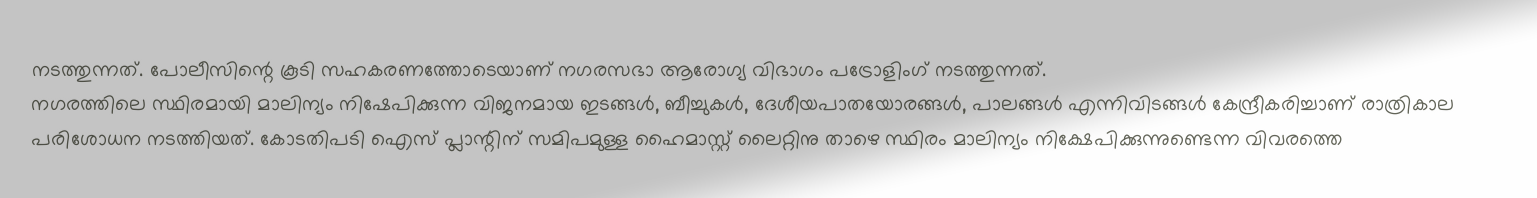നടത്തുന്നത്. പോലീസിന്റെ കൂടി സഹകരണത്തോടെയാണ് നഗരസഭാ ആരോഗ്യ വിഭാഗം പട്രോളിംഗ് നടത്തുന്നത്.
നഗരത്തിലെ സ്ഥിരമായി മാലിന്യം നിഷേപിക്കുന്ന വിജനമായ ഇടങ്ങൾ, ബീച്ചുകൾ, ദേശീയപാതയോരങ്ങൾ, പാലങ്ങൾ എന്നിവിടങ്ങൾ കേന്ദ്രീകരിച്ചാണ് രാത്രികാല പരിശോധന നടത്തിയത്. കോടതിപടി ഐസ് പ്ലാന്റിന് സമിപമുള്ള ഹൈമാസ്റ്റ് ലൈറ്റിനു താഴെ സ്ഥിരം മാലിന്യം നിക്ഷേപിക്കുന്നുണ്ടെന്ന വിവരത്തെ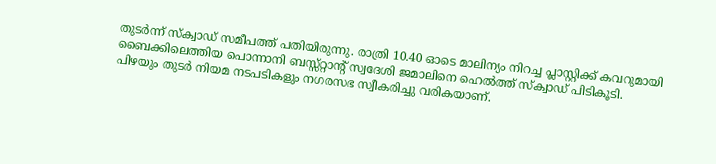തുടർന്ന് സ്ക്വാഡ് സമീപത്ത് പതിയിരുന്നു. രാത്രി 10.40 ഓടെ മാലിന്യം നിറച്ച പ്ലാസ്റ്റിക്ക് കവറുമായി ബൈക്കിലെത്തിയ പൊന്നാനി ബസ്സ്റ്റാന്റ് സ്വദേശി ജമാലിനെ ഹെൽത്ത് സ്ക്വാഡ് പിടികൂടി. പിഴയും തുടർ നിയമ നടപടികളും നഗരസഭ സ്വീകരിച്ചു വരികയാണ്.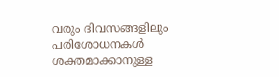വരും ദിവസങ്ങളിലും പരിശോധനകൾ ശക്തമാക്കാനുള്ള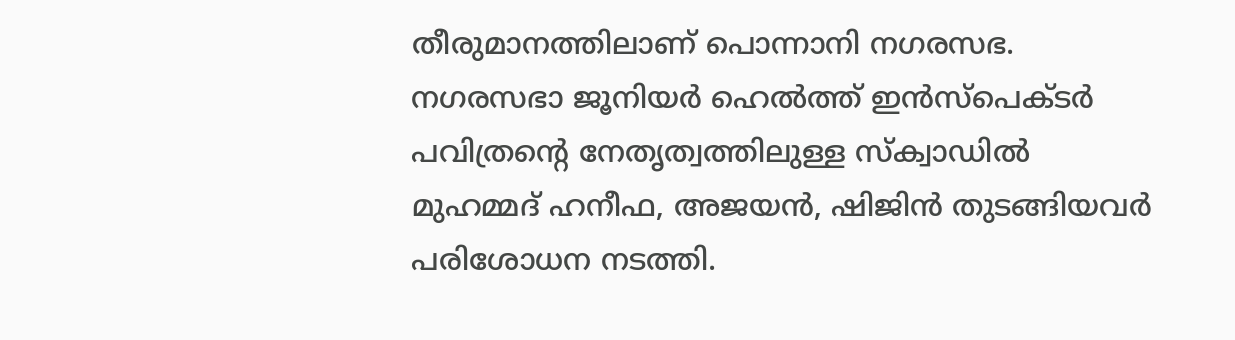തീരുമാനത്തിലാണ് പൊന്നാനി നഗരസഭ. നഗരസഭാ ജൂനിയർ ഹെൽത്ത് ഇൻസ്പെക്ടർ പവിത്രന്റെ നേതൃത്വത്തിലുള്ള സ്ക്വാഡിൽ മുഹമ്മദ് ഹനീഫ, അജയൻ, ഷിജിൻ തുടങ്ങിയവർ പരിശോധന നടത്തി.